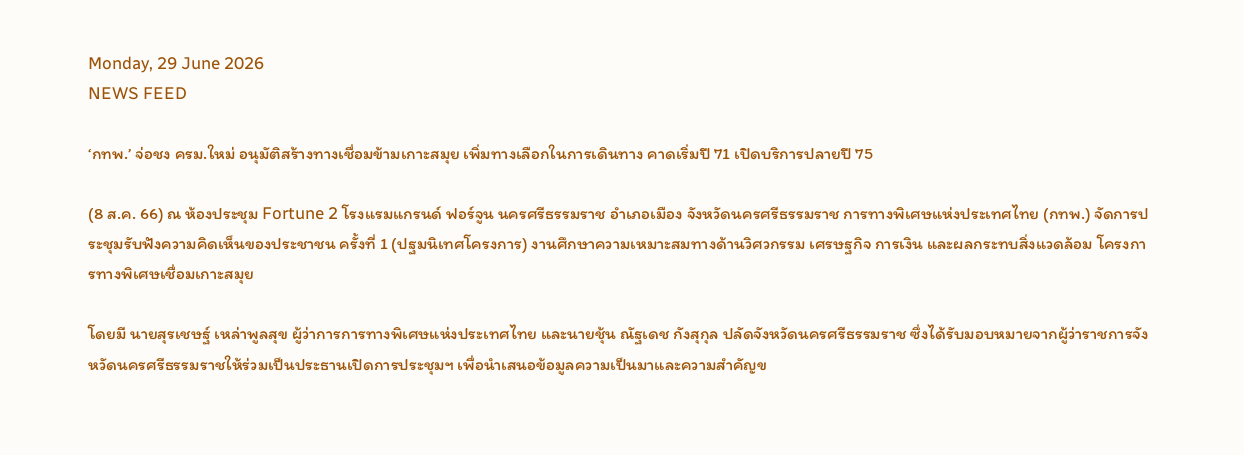Monday, 29 June 2026
NEWS FEED

‘กทพ.’ จ่อชง ครม.ใหม่ อนุมัติสร้างทางเชื่อมข้ามเกาะสมุย เพิ่มทางเลือกในการเดินทาง คาดเริ่มปี 71 เปิดบริการปลายปี 75

(8 ส.ค. 66) ณ ห้องประชุม Fortune 2 โรงแรมแกรนด์ ฟอร์จูน นครศรีธรรมราช อำเภอเมือง จังหวัดนครศรีธรรมราช การทางพิเศษแห่งประเทศไทย (กทพ.) จัดการประชุมรับฟังความคิดเห็นของประชาชน ครั้งที่ 1 (ปฐมนิเทศโครงการ) งานศึกษาความเหมาะสมทางด้านวิศวกรรม เศรษฐกิจ การเงิน และผลกระทบสิ่งแวดล้อม โครงการทางพิเศษเชื่อมเกาะสมุย

โดยมี นายสุรเชษฐ์ เหล่าพูลสุข ผู้ว่าการการทางพิเศษแห่งประเทศไทย และนายชุ้น ณัฐเดช กังสุกุล ปลัดจังหวัดนครศรีธรรมราช ซึ่งได้รับมอบหมายจากผู้ว่าราชการจังหวัดนครศรีธรรมราชให้ร่วมเป็นประธานเปิดการประชุมฯ เพื่อนำเสนอข้อมูลความเป็นมาและความสำคัญข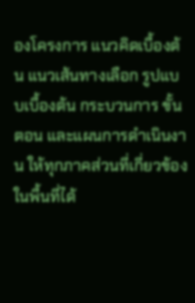องโครงการ แนวคิดเบื้องต้น แนวเส้นทางเลือก รูปแบบเบื้องต้น กระบวนการ ขั้นตอน และแผนการดำเนินงาน ให้ทุกภาคส่วนที่เกี่ยวข้องในพื้นที่ได้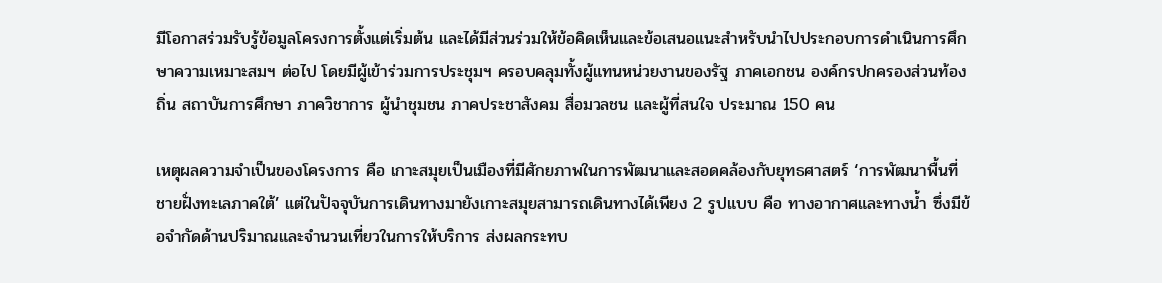มีโอกาสร่วมรับรู้ข้อมูลโครงการตั้งแต่เริ่มต้น และได้มีส่วนร่วมให้ข้อคิดเห็นและข้อเสนอแนะสำหรับนำไปประกอบการดำเนินการศึกษาความเหมาะสมฯ ต่อไป โดยมีผู้เข้าร่วมการประชุมฯ ครอบคลุมทั้งผู้แทนหน่วยงานของรัฐ ภาคเอกชน องค์กรปกครองส่วนท้องถิ่น สถาบันการศึกษา ภาควิชาการ ผู้นำชุมชน ภาคประชาสังคม สื่อมวลชน และผู้ที่สนใจ ประมาณ 150 คน

เหตุผลความจำเป็นของโครงการ คือ เกาะสมุยเป็นเมืองที่มีศักยภาพในการพัฒนาและสอดคล้องกับยุทธศาสตร์ ‘การพัฒนาพื้นที่ชายฝั่งทะเลภาคใต้’ แต่ในปัจจุบันการเดินทางมายังเกาะสมุยสามารถเดินทางได้เพียง 2 รูปแบบ คือ ทางอากาศและทางน้ำ ซึ่งมีข้อจำกัดด้านปริมาณและจำนวนเที่ยวในการให้บริการ ส่งผลกระทบ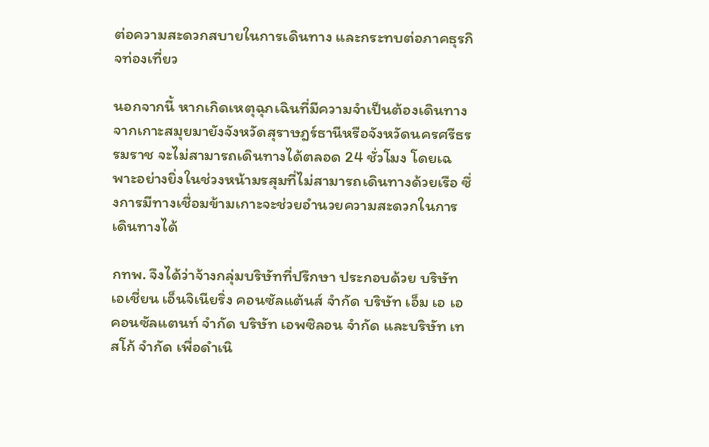ต่อความสะดวกสบายในการเดินทาง และกระทบต่อภาคธุรกิจท่องเที่ยว

นอกจากนี้ หากเกิดเหตุฉุกเฉินที่มีความจำเป็นต้องเดินทางจากเกาะสมุยมายังจังหวัดสุราษฎร์ธานีหรือจังหวัดนครศรีธรรมราช จะไม่สามารถเดินทางได้ตลอด 24 ชั่วโมง โดยเฉพาะอย่างยิ่งในช่วงหน้ามรสุมที่ไม่สามารถเดินทางด้วยเรือ ซึ่งการมีทางเชื่อมข้ามเกาะจะช่วยอำนวยความสะดวกในการเดินทางได้

กทพ. จึงได้ว่าจ้างกลุ่มบริษัทที่ปรึกษา ประกอบด้วย บริษัท เอเชี่ยน เอ็นจิเนียริ่ง คอนซัลแต้นส์ จำกัด บริษัท เอ็ม เอ เอ คอนซัลแตนท์ จำกัด บริษัท เอพซิลอน จำกัด และบริษัท เทสโก้ จำกัด เพื่อดำเนิ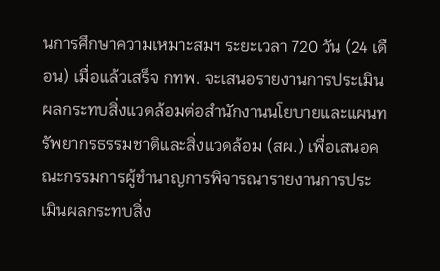นการศึกษาความเหมาะสมฯ ระยะเวลา 720 วัน (24 เดือน) เมื่อแล้วเสร็จ กทพ. จะเสนอรายงานการประเมินผลกระทบสิ่งแวดล้อมต่อสำนักงานนโยบายและแผนทรัพยากรธรรมชาติและสิ่งแวดล้อม (สผ.) เพื่อเสนอคณะกรรมการผู้ชำนาญการพิจารณารายงานการประเมินผลกระทบสิ่ง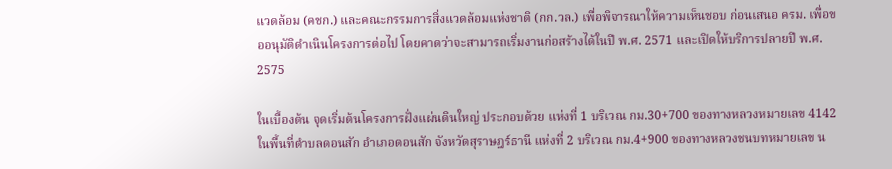แวดล้อม (คชก.) และคณะกรรมการสิ่งแวดล้อมแห่งชาติ (กก.วล.) เพื่อพิจารณาให้ความเห็นชอบ ก่อนเสนอ ครม. เพื่อขออนุมัติดำเนินโครงการต่อไป โดยคาดว่าจะสามารถเริ่มงานก่อสร้างได้ในปี พ.ศ. 2571 และเปิดให้บริการปลายปี พ.ศ. 2575

ในเบื้องต้น จุดเริ่มต้นโครงการฝั่งแผ่นดินใหญ่ ประกอบด้วย แห่งที่ 1 บริเวณ กม.30+700 ของทางหลวงหมายเลข 4142 ในพื้นที่ตำบลดอนสัก อำเภอดอนสัก จังหวัดสุราษฎร์ธานี แห่งที่ 2 บริเวณ กม.4+900 ของทางหลวงชนบทหมายเลข น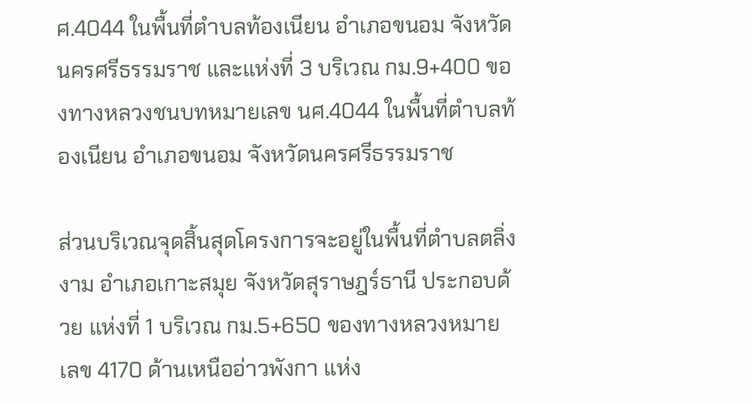ศ.4044 ในพื้นที่ตำบลท้องเนียน อำเภอขนอม จังหวัดนครศรีธรรมราช และแห่งที่ 3 บริเวณ กม.9+400 ของทางหลวงชนบทหมายเลข นศ.4044 ในพื้นที่ตำบลท้องเนียน อำเภอขนอม จังหวัดนครศรีธรรมราช

ส่วนบริเวณจุดสิ้นสุดโครงการจะอยู่ในพื้นที่ตำบลตลิ่งงาม อำเภอเกาะสมุย จังหวัดสุราษฎร์ธานี ประกอบด้วย แห่งที่ 1 บริเวณ กม.5+650 ของทางหลวงหมายเลข 4170 ด้านเหนืออ่าวพังกา แห่ง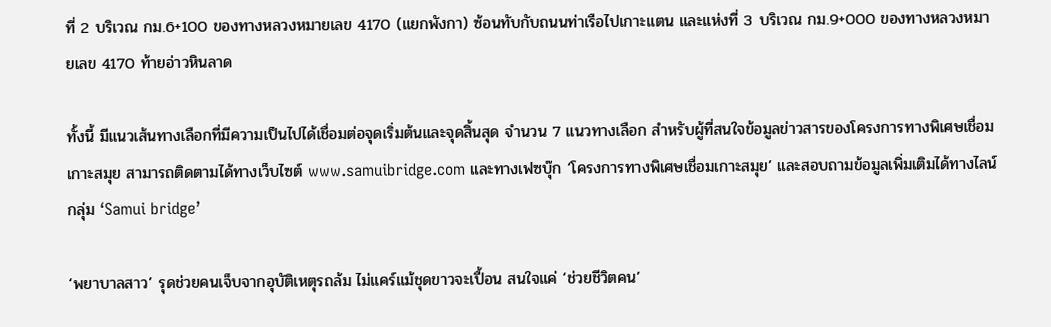ที่ 2 บริเวณ กม.6+100 ของทางหลวงหมายเลข 4170 (แยกพังกา) ซ้อนทับกับถนนท่าเรือไปเกาะแตน และแห่งที่ 3 บริเวณ กม.9+000 ของทางหลวงหมายเลข 4170 ท้ายอ่าวหินลาด

ทั้งนี้ มีแนวเส้นทางเลือกที่มีความเป็นไปได้เชื่อมต่อจุดเริ่มต้นและจุดสิ้นสุด จำนวน 7 แนวทางเลือก สำหรับผู้ที่สนใจข้อมูลข่าวสารของโครงการทางพิเศษเชื่อมเกาะสมุย สามารถติดตามได้ทางเว็บไซต์ www.samuibridge.com และทางเฟซบุ๊ก ‘โครงการทางพิเศษเชื่อมเกาะสมุย’ และสอบถามข้อมูลเพิ่มเติมได้ทางไลน์กลุ่ม ‘Samui bridge’

‘พยาบาลสาว’ รุดช่วยคนเจ็บจากอุบัติเหตุรถล้ม ไม่แคร์แม้ชุดขาวจะเปื้อน สนใจแค่ ‘ช่วยชีวิตคน’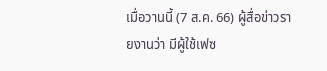เมื่อวานนี้ (7 ส.ค. 66) ผู้สื่อข่าวรายงานว่า มีผู้ใช้เฟซ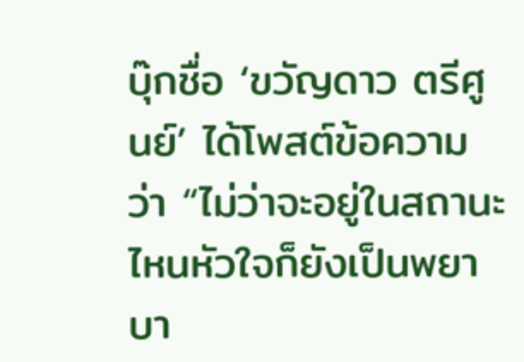บุ๊กชื่อ ‘ขวัญดาว ตรีศูนย์’ ได้โพสต์ข้อความว่า “ไม่ว่าจะอยู่ในสถานะไหนหัวใจก็ยังเป็นพยาบา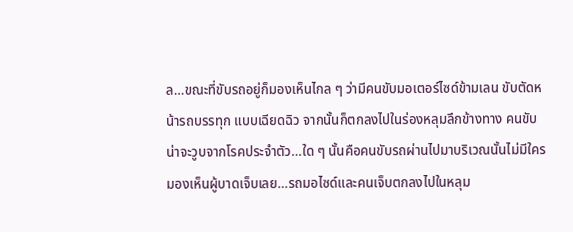ล…ขณะที่ขับรถอยู่ก็มองเห็นไกล ๆ ว่ามีคนขับมอเตอร์ไซด์ข้ามเลน ขับตัดหน้ารถบรรทุก แบบเฉียดฉิว จากนั้นก็ตกลงไปในร่องหลุมลึกข้างทาง คนขับน่าจะวูบจากโรคประจำตัว…ใด ๆ นั้นคือคนขับรถผ่านไปมาบริเวณนั้นไม่มีใครมองเห็นผู้บาดเจ็บเลย…รถมอไซด์และคนเจ็บตกลงไปในหลุม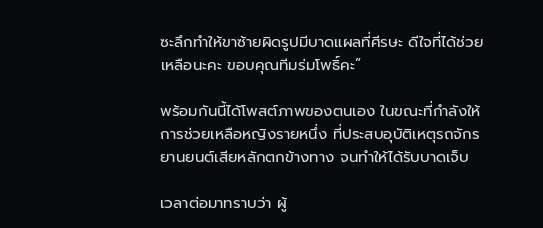ซะลึกทำให้ขาซ้ายผิดรูปมีบาดแผลที่ศีรษะ ดีใจที่ได้ช่วยเหลือนะคะ ขอบคุณทีมร่มโพธิ์คะ”

พร้อมกันนี้ได้โพสต์ภาพของตนเอง ในขณะที่กำลังให้การช่วยเหลือหญิงรายหนึ่ง ที่ประสบอุบัติเหตุรถจักรยานยนต์เสียหลักตกข้างทาง จนทำให้ได้รับบาดเจ็บ

เวลาต่อมาทราบว่า ผู้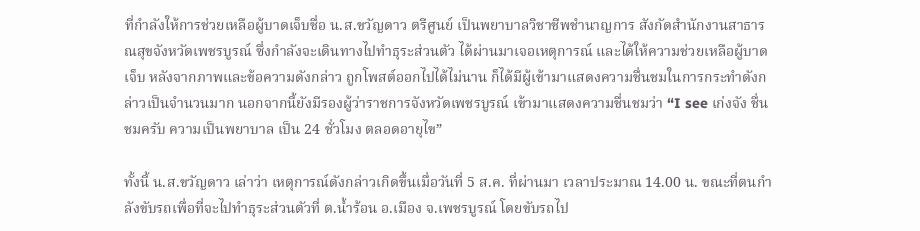ที่กำลังให้การช่วยเหลือผู้บาดเจ็บชื่อ น.ส.ขวัญดาว ตรีศูนย์ เป็นพยาบาลวิชาชีพชำนาญการ สังกัดสำนักงานสาธารณสุขจังหวัดเพชรบูรณ์ ซึ่งกำลังจะเดินทางไปทำธุระส่วนตัว ได้ผ่านมาเจอเหตุการณ์ และได้ให้ความช่วยเหลือผู้บาดเจ็บ หลังจากภาพและข้อความดังกล่าว ถูกโพสต์ออกไปได้ไม่นาน ก็ได้มีผู้เข้ามาแสดงความชื่นชมในการกระทำดังกล่าวเป็นจำนวนมาก นอกจากนี้ยังมีรองผู้ว่าราชการจังหวัดเพชรบูรณ์ เข้ามาแสดงความชื่นชมว่า “I see เก่งจัง ชื่นชมครับ ความเป็นพยาบาล เป็น 24 ชั่วโมง ตลอดอายุไข”

ทั้งนี้ น.ส.ขวัญดาว เล่าว่า เหตุการณ์ดังกล่าวเกิดขึ้นเมื่อวันที่ 5 ส.ค. ที่ผ่านมา เวลาประมาณ 14.00 น. ขณะที่ตนกำลังขับรถเพื่อที่จะไปทำธุระส่วนตัวที่ ต.น้ำร้อน อ.เมือง จ.เพชรบูรณ์ โดยขับรถไป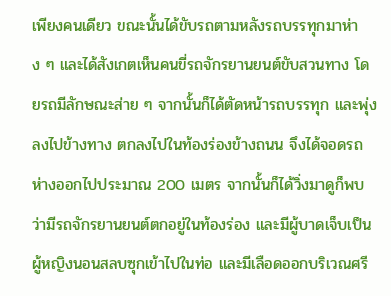เพียงคนเดียว ขณะนั้นได้ขับรถตามหลังรถบรรทุกมาห่าง ๆ และได้สังเกตเห็นคนขี่รถจักรยานยนต์ขับสวนทาง โดยรถมีลักษณะส่าย ๆ จากนั้นก็ได้ตัดหน้ารถบรรทุก และพุ่งลงไปข้างทาง ตกลงไปในท้องร่องข้างถนน จึงได้จอดรถห่างออกไปประมาณ 200 เมตร จากนั้นก็ได้วิ่งมาดูก็พบว่ามีรถจักรยานยนต์ตกอยู่ในท้องร่อง และมีผู้บาดเจ็บเป็นผู้หญิงนอนสลบซุกเข้าไปในท่อ และมีเลือดออกบริเวณศรี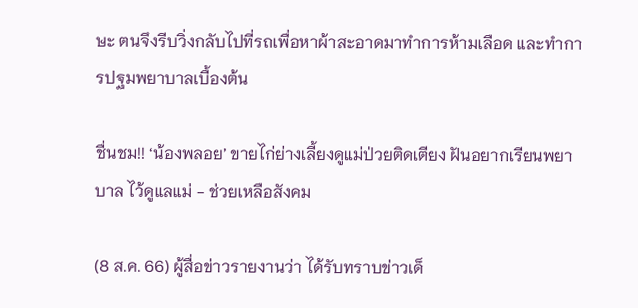ษะ ตนจึงรีบวิ่งกลับไปที่รถเพื่อหาผ้าสะอาดมาทำการห้ามเลือด และทำการปฐมพยาบาลเบื้องต้น

ชื่นชม!! ‘น้องพลอย’ ขายไก่ย่างเลี้ยงดูแม่ป่วยติดเตียง ฝันอยากเรียนพยาบาล ไว้ดูแลแม่ - ช่วยเหลือสังคม

(8 ส.ค. 66) ผู้สื่อข่าวรายงานว่า ได้รับทราบข่าวเด็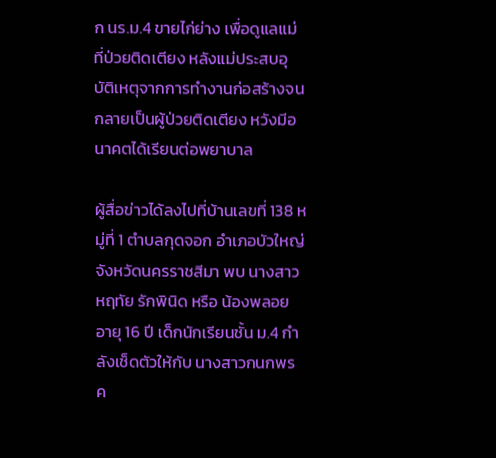ก นร.ม.4 ขายไก่ย่าง เพื่อดูแลแม่ที่ป่วยติดเตียง หลังแม่ประสบอุบัติเหตุจากการทำงานก่อสร้างจนกลายเป็นผู้ป่วยติดเตียง หวังมีอนาคตได้เรียนต่อพยาบาล

ผู้สื่อข่าวได้ลงไปที่บ้านเลขที่ 138 หมู่ที่ 1 ตำบลกุดจอก อำเภอบัวใหญ่ จังหวัดนครราชสีมา พบ นางสาวหฤทัย รักพินิด หรือ น้องพลอย อายุ 16 ปี เด็กนักเรียนชั้น ม.4 กำลังเช็ดตัวให้กับ นางสาวกนกพร ค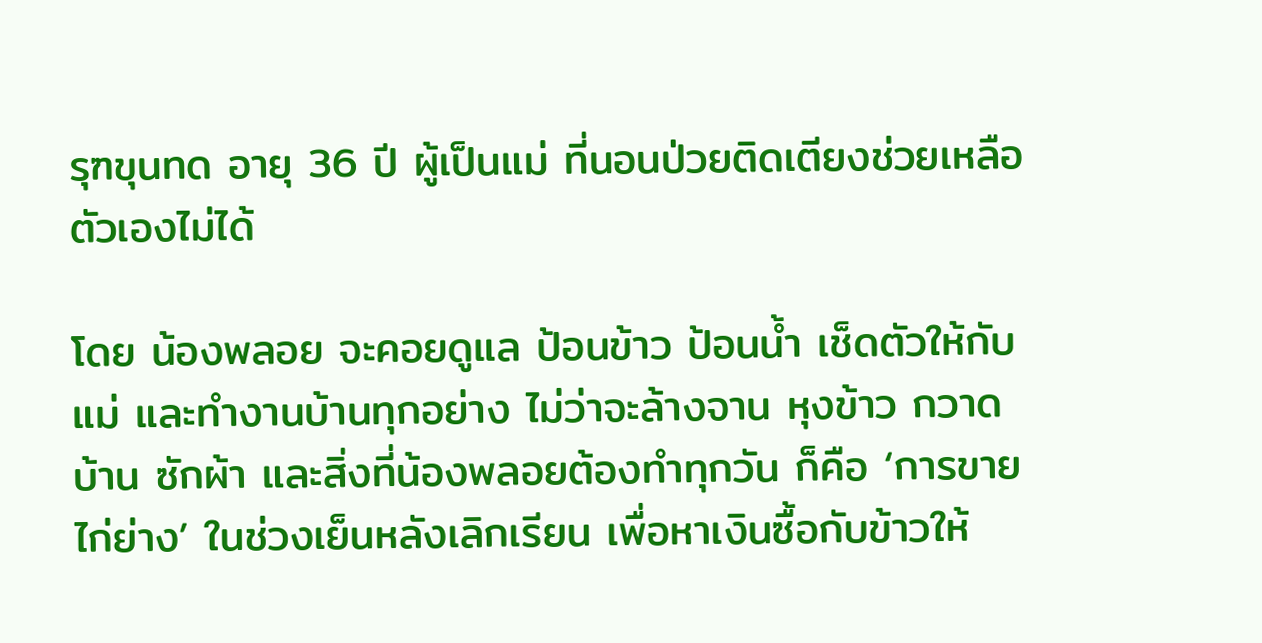รุฑขุนทด อายุ 36 ปี ผู้เป็นแม่ ที่นอนป่วยติดเตียงช่วยเหลือตัวเองไม่ได้

โดย น้องพลอย จะคอยดูแล ป้อนข้าว ป้อนน้ำ เช็ดตัวให้กับแม่ และทำงานบ้านทุกอย่าง ไม่ว่าจะล้างจาน หุงข้าว กวาดบ้าน ซักผ้า และสิ่งที่น้องพลอยต้องทำทุกวัน ก็คือ ‘การขายไก่ย่าง’ ในช่วงเย็นหลังเลิกเรียน เพื่อหาเงินซื้อกับข้าวให้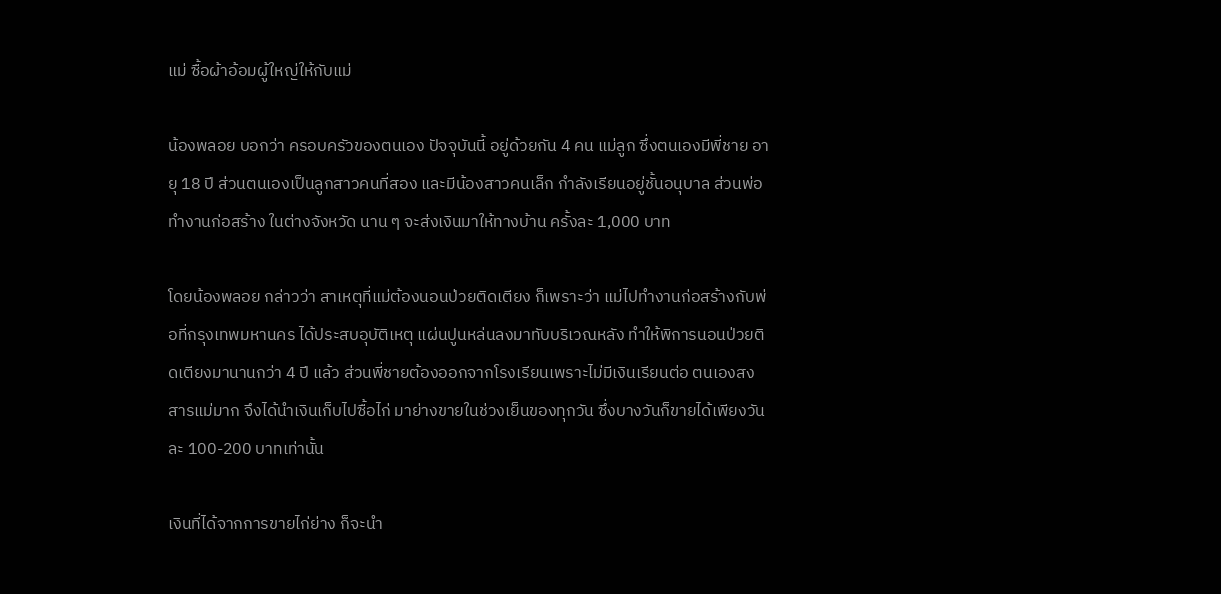แม่ ซื้อผ้าอ้อมผู้ใหญ่ให้กับแม่

น้องพลอย บอกว่า ครอบครัวของตนเอง ปัจจุบันนี้ อยู่ด้วยกัน 4 คน แม่ลูก ซึ่งตนเองมีพี่ชาย อายุ 18 ปี ส่วนตนเองเป็นลูกสาวคนที่สอง และมีน้องสาวคนเล็ก กำลังเรียนอยู่ชั้นอนุบาล ส่วนพ่อทำงานก่อสร้าง ในต่างจังหวัด นาน ๆ จะส่งเงินมาให้ทางบ้าน ครั้งละ 1,000 บาท

โดยน้องพลอย กล่าวว่า สาเหตุที่แม่ต้องนอนป่วยติดเตียง ก็เพราะว่า แม่ไปทำงานก่อสร้างกับพ่อที่กรุงเทพมหานคร ได้ประสบอุบัติเหตุ แผ่นปูนหล่นลงมาทับบริเวณหลัง ทำให้พิการนอนป่วยติดเตียงมานานกว่า 4 ปี แล้ว ส่วนพี่ชายต้องออกจากโรงเรียนเพราะไม่มีเงินเรียนต่อ ตนเองสงสารแม่มาก จึงได้นำเงินเก็บไปซื้อไก่ มาย่างขายในช่วงเย็นของทุกวัน ซึ่งบางวันก็ขายได้เพียงวันละ 100-200 บาทเท่านั้น

เงินที่ได้จากการขายไก่ย่าง ก็จะนำ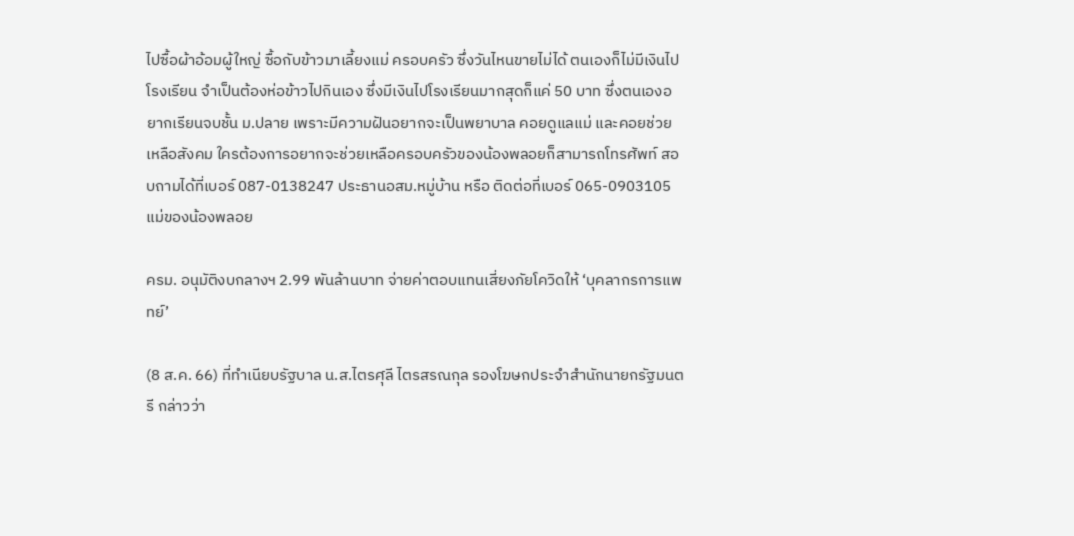ไปซื้อผ้าอ้อมผู้ใหญ่ ซื้อกับข้าวมาเลี้ยงแม่ ครอบครัว ซึ่งวันไหนขายไม่ได้ ตนเองก็ไม่มีเงินไปโรงเรียน จำเป็นต้องห่อข้าวไปกินเอง ซึ่งมีเงินไปโรงเรียนมากสุดก็แค่ 50 บาท ซึ่งตนเองอยากเรียนจบชั้น ม.ปลาย เพราะมีความฝันอยากจะเป็นพยาบาล คอยดูแลแม่ และคอยช่วยเหลือสังคม ใครต้องการอยากจะช่วยเหลือครอบครัวของน้องพลอยก็สามารถโทรศัพท์ สอบถามได้ที่เบอร์ 087-0138247 ประธานอสม.หมู่บ้าน หรือ ติดต่อที่เบอร์ 065-0903105 แม่ของน้องพลอย

ครม. อนุมัติงบกลางฯ 2.99 พันล้านบาท จ่ายค่าตอบแทนเสี่ยงภัยโควิดให้ ‘บุคลากรการแพทย์’

(8 ส.ค. 66) ที่ทำเนียบรัฐบาล น.ส.ไตรศุลี ไตรสรณกุล รองโฆษกประจำสำนักนายกรัฐมนตรี กล่าวว่า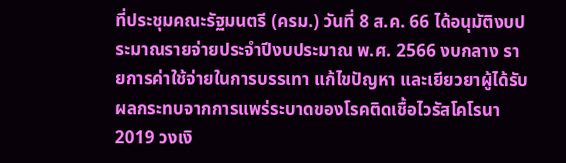ที่ประชุมคณะรัฐมนตรี (ครม.) วันที่ 8 ส.ค. 66 ได้อนุมัติงบประมาณรายจ่ายประจำปีงบประมาณ พ.ศ. 2566 งบกลาง รายการค่าใช้จ่ายในการบรรเทา แก้ไขปัญหา และเยียวยาผู้ได้รับผลกระทบจากการแพร่ระบาดของโรคติดเชื้อไวรัสโคโรนา 2019 วงเงิ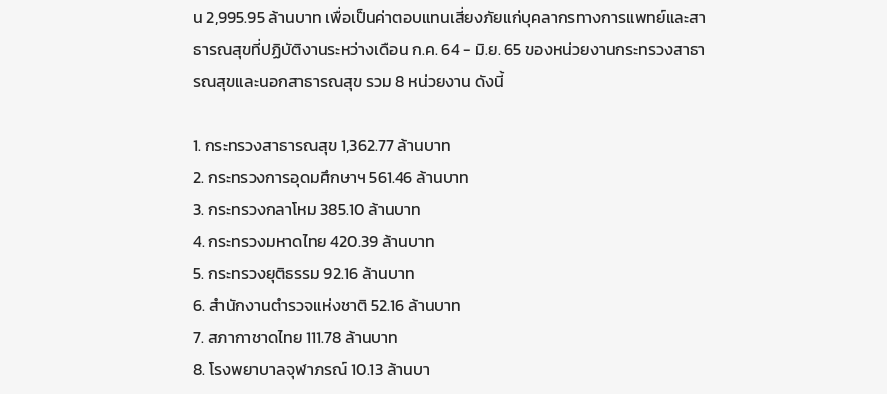น 2,995.95 ล้านบาท เพื่อเป็นค่าตอบแทนเสี่ยงภัยแก่บุคลากรทางการแพทย์และสาธารณสุขที่ปฏิบัติงานระหว่างเดือน ก.ค. 64 - มิ.ย. 65 ของหน่วยงานกระทรวงสาธารณสุขและนอกสาธารณสุข รวม 8 หน่วยงาน ดังนี้

1. กระทรวงสาธารณสุข 1,362.77 ล้านบาท
2. กระทรวงการอุดมศึกษาฯ 561.46 ล้านบาท
3. กระทรวงกลาโหม 385.10 ล้านบาท
4. กระทรวงมหาดไทย 420.39 ล้านบาท
5. กระทรวงยุติธรรม 92.16 ล้านบาท
6. สำนักงานตำรวจแห่งชาติ 52.16 ล้านบาท
7. สภากาชาดไทย 111.78 ล้านบาท
8. โรงพยาบาลจุฬาภรณ์ 10.13 ล้านบา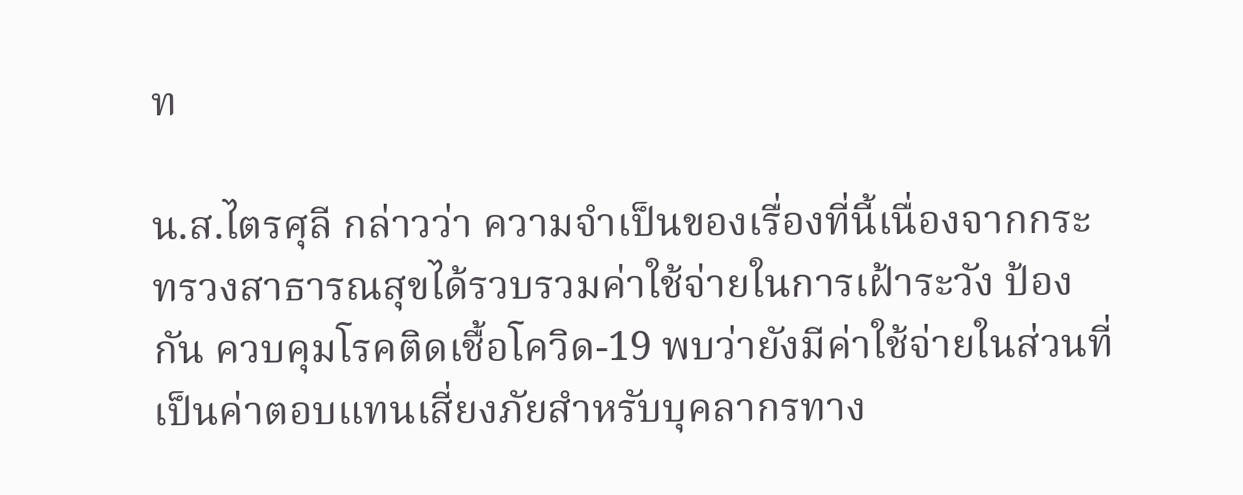ท

น.ส.ไตรศุลี กล่าวว่า ความจำเป็นของเรื่องที่นี้เนื่องจากกระทรวงสาธารณสุขได้รวบรวมค่าใช้จ่ายในการเฝ้าระวัง ป้องกัน ควบคุมโรคติดเชื้อโควิด-19 พบว่ายังมีค่าใช้จ่ายในส่วนที่เป็นค่าตอบแทนเสี่ยงภัยสำหรับบุคลากรทาง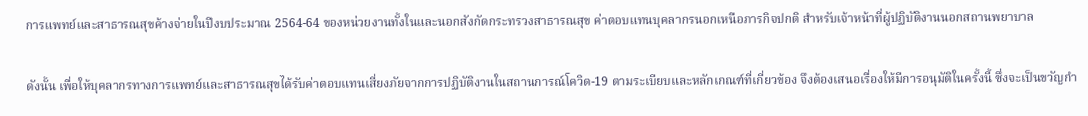การแพทย์และสาธารณสุขค้างจ่ายในปีงบประมาณ 2564-64 ของหน่วยงานทั้งในและนอกสังกัดกระทรวงสาธารณสุข ค่าตอบแทนบุคลากรนอกเหนือภารกิจปกติ สำหรับเจ้าหน้าที่ผู้ปฏิบัติงานนอกสถานพยาบาล

ดังนั้น เพื่อให้บุคลากรทางการแพทย์และสาธารณสุขได้รับค่าตอบแทนเสี่ยงภัยจากการปฏิบัติงานในสถานการณ์โควิด-19 ตามระเบียบและหลักเกณฑ์ที่เกี่ยวข้อง จึงต้องเสนอเรื่องให้มีการอนุมัติในครั้งนี้ ซึ่งจะเป็นขวัญกำ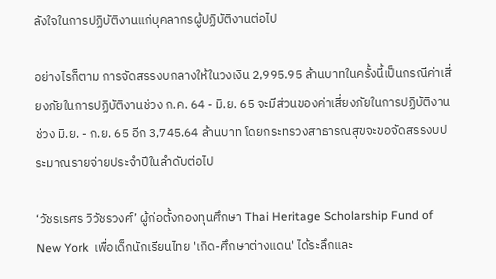ลังใจในการปฏิบัติงานแก่บุคลากรผู้ปฏิบัติงานต่อไป

อย่างไรก็ตาม การจัดสรรงบกลางให้ในวงเงิน 2,995.95 ล้านบาทในครั้งนี้เป็นกรณีค่าเสี่ยงภัยในการปฏิบัติงานช่วง ก.ค. 64 - มิ.ย. 65 จะมีส่วนของค่าเสี่ยงภัยในการปฏิบัติงานช่วง มิ.ย. - ก.ย. 65 อีก 3,745.64 ล้านบาท โดยกระทรวงสาธารณสุขจะขอจัดสรรงบประมาณรายจ่ายประจำปีในลำดับต่อไป

‘วัชรเรศร วิวัชรวงศ์’ ผู้ก่อตั้งกองทุนศึกษา Thai Heritage Scholarship Fund of New York  เพื่อเด็กนักเรียนไทย 'เกิด-ศึกษาต่างแดน' ได้ระลึกและ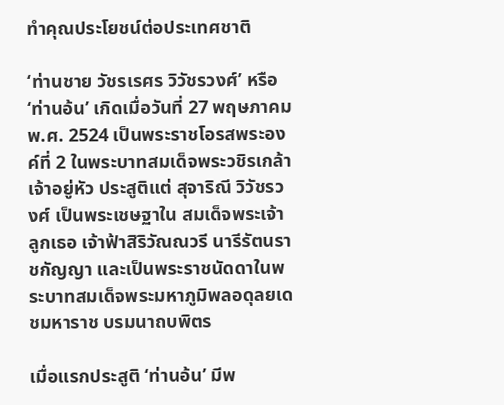ทำคุณประโยชน์ต่อประเทศชาติ

‘ท่านชาย วัชรเรศร วิวัชรวงศ์’ หรือ ‘ท่านอ้น’ เกิดเมื่อวันที่ 27 พฤษภาคม พ.ศ. 2524 เป็นพระราชโอรสพระองค์ที่ 2 ในพระบาทสมเด็จพระวชิรเกล้าเจ้าอยู่หัว ประสูติแต่ สุจาริณี วิวัชรวงศ์ เป็นพระเชษฐาใน สมเด็จพระเจ้าลูกเธอ เจ้าฟ้าสิริวัณณวรี นารีรัตนราชกัญญา และเป็นพระราชนัดดาในพระบาทสมเด็จพระมหาภูมิพลอดุลยเดชมหาราช บรมนาถบพิตร

เมื่อแรกประสูติ ‘ท่านอ้น’ มีพ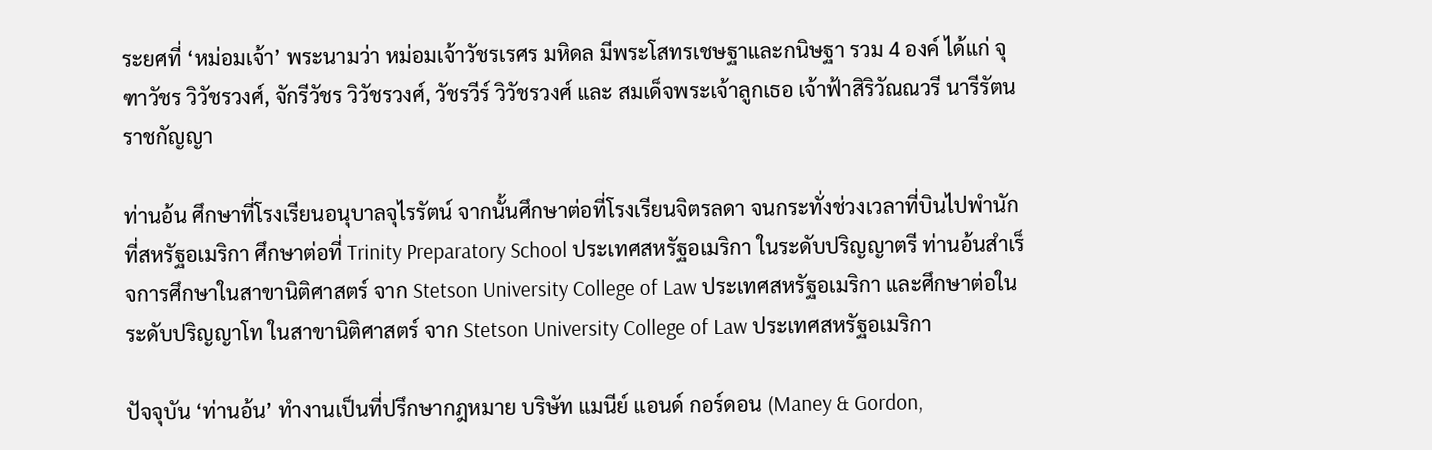ระยศที่ ‘หม่อมเจ้า’ พระนามว่า หม่อมเจ้าวัชรเรศร มหิดล มีพระโสทรเชษฐาและกนิษฐา รวม 4 องค์ ได้แก่ จุฑาวัชร วิวัชรวงศ์, จักรีวัชร วิวัชรวงศ์, วัชรวีร์ วิวัชรวงศ์ และ สมเด็จพระเจ้าลูกเธอ เจ้าฟ้าสิริวัณณวรี นารีรัตนราชกัญญา

ท่านอ้น ศึกษาที่โรงเรียนอนุบาลจุไรรัตน์ จากนั้นศึกษาต่อที่โรงเรียนจิตรลดา จนกระทั่งช่วงเวลาที่บินไปพำนักที่สหรัฐอเมริกา ศึกษาต่อที่ Trinity Preparatory School ประเทศสหรัฐอเมริกา ในระดับปริญญาตรี ท่านอ้นสำเร็จการศึกษาในสาขานิติศาสตร์ จาก Stetson University College of Law ประเทศสหรัฐอเมริกา และศึกษาต่อในระดับปริญญาโท ในสาขานิติศาสตร์ จาก Stetson University College of Law ประเทศสหรัฐอเมริกา

ปัจจุบัน ‘ท่านอ้น’ ทำงานเป็นที่ปรึกษากฎหมาย บริษัท แมนีย์ แอนด์ กอร์ดอน (Maney & Gordon,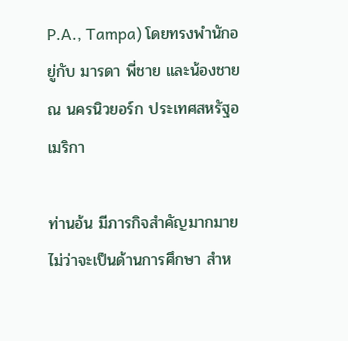P.A., Tampa) โดยทรงพำนักอยู่กับ มารดา พี่ชาย และน้องชาย ณ นครนิวยอร์ก ประเทศสหรัฐอเมริกา

ท่านอ้น มีภารกิจสำคัญมากมาย ไม่ว่าจะเป็นด้านการศึกษา สำห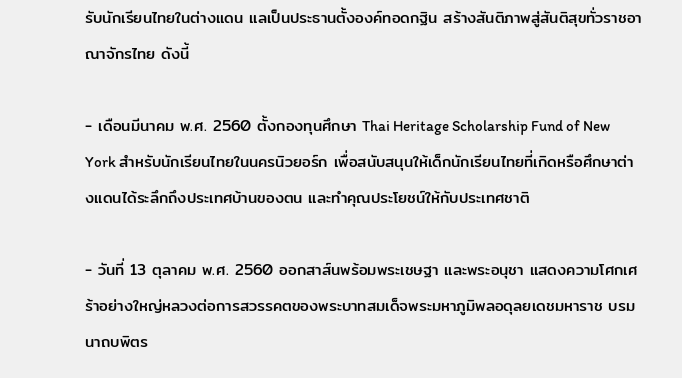รับนักเรียนไทยในต่างแดน แลเป็นประธานตั้งองค์ทอดกฐิน สร้างสันติภาพสู่สันติสุขทั่วราชอาณาจักรไทย ดังนี้

- เดือนมีนาคม พ.ศ. 2560 ตั้งกองทุนศึกษา Thai Heritage Scholarship Fund of New York สำหรับนักเรียนไทยในนครนิวยอร์ก เพื่อสนับสนุนให้เด็กนักเรียนไทยที่เกิดหรือศึกษาต่างแดนได้ระลึกถึงประเทศบ้านของตน และทำคุณประโยชน์ให้กับประเทศชาติ

- วันที่ 13 ตุลาคม พ.ศ. 2560 ออกสาส์นพร้อมพระเชษฐา และพระอนุชา แสดงความโศกเศร้าอย่างใหญ่หลวงต่อการสวรรคตของพระบาทสมเด็จพระมหาภูมิพลอดุลยเดชมหาราช บรมนาถบพิตร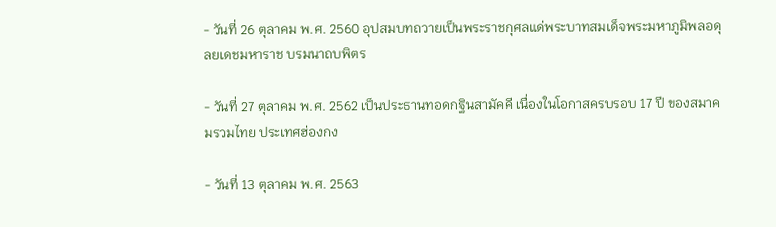- วันที่ 26 ตุลาคม พ.ศ. 2560 อุปสมบทถวายเป็นพระราชกุศลแด่พระบาทสมเด็จพระมหาภูมิพลอดุลยเดชมหาราช บรมนาถบพิตร

- วันที่ 27 ตุลาคม พ.ศ. 2562 เป็นประธานทอดกฐินสามัคคี เนื่องในโอกาสครบรอบ 17 ปี ของสมาคมรวมไทย ประเทศฮ่องกง

- วันที่ 13 ตุลาคม พ.ศ. 2563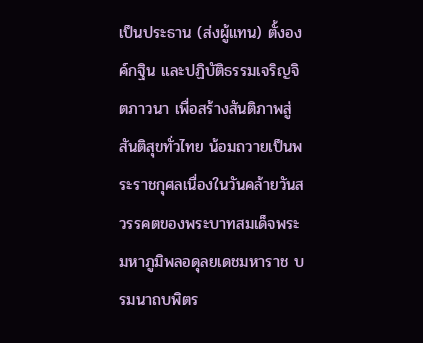เป็นประธาน (ส่งผู้แทน) ตั้งองค์กฐิน และปฏิบัติธรรมเจริญจิตภาวนา เพื่อสร้างสันติภาพสู่สันติสุขทั่วไทย น้อมถวายเป็นพระราชกุศลเนื่องในวันคล้ายวันสวรรคตของพระบาทสมเด็จพระมหาภูมิพลอดุลยเดชมหาราช บรมนาถบพิตร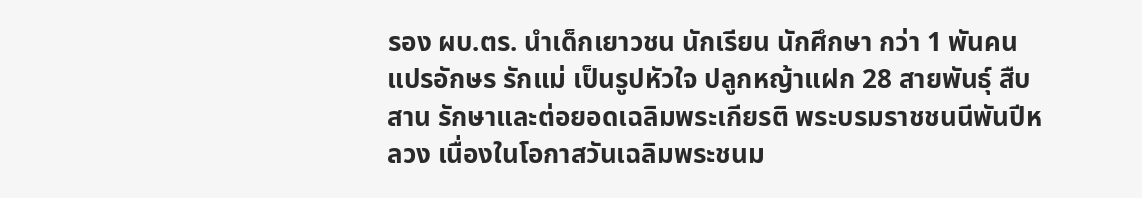รอง ผบ.ตร. นำเด็กเยาวชน นักเรียน นักศึกษา กว่า 1 พันคน แปรอักษร รักแม่ เป็นรูปหัวใจ ปลูกหญ้าแฝก 28 สายพันธุ์ สืบสาน รักษาและต่อยอดเฉลิมพระเกียรติ พระบรมราชชนนีพันปีหลวง เนื่องในโอกาสวันเฉลิมพระชนม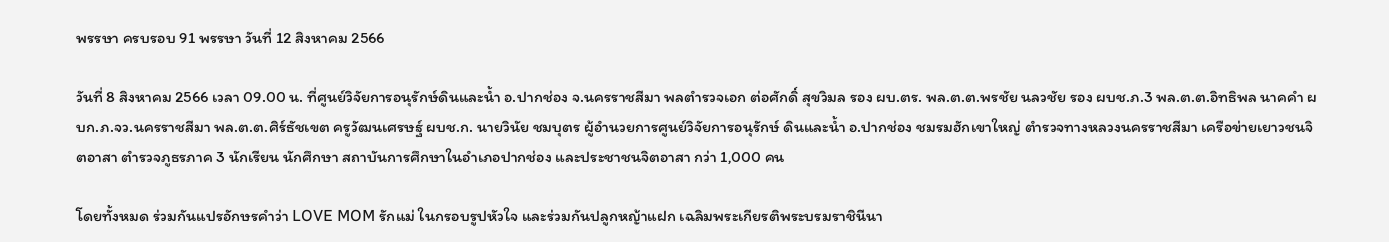พรรษา ครบรอบ 91 พรรษา วันที่ 12 สิงหาคม 2566

วันที่ 8 สิงหาคม 2566 เวลา 09.00 น. ที่ศูนย์วิจัยการอนุรักษ์ดินและน้ำ อ.ปากช่อง จ.นครราชสีมา พลตำรวจเอก ต่อศักดิ์ สุขวิมล รอง ผบ.ตร. พล.ต.ต.พรชัย นลวชัย รอง ผบช.ภ.3 พล.ต.ต.อิทธิพล นาคคำ ผบก.ภ.จว.นครราชสีมา พล.ต.ต.ศิร์ธัชเขต ครูวัฒนเศรษฐ์ ผบช.ก. นายวินัย ชมบุตร ผู้อำนวยการศูนย์วิจัยการอนุรักษ์ ดินและน้ำ อ.ปากช่อง ชมรมฮักเขาใหญ่ ตำรวจทางหลวงนครราชสีมา เครือข่ายเยาวชนจิตอาสา ตำรวจภูธรภาค 3 นักเรียน นักศึกษา สถาบันการศึกษาในอำเภอปากช่อง และประชาชนจิตอาสา กว่า 1,000 คน

โดยทั้งหมด ร่วมกันแปรอักษรคำว่า LOVE MOM รักแม่ ในกรอบรูปหัวใจ และร่วมกันปลูกหญ้าแฝก เฉลิมพระเกียรติพระบรมราชินีนา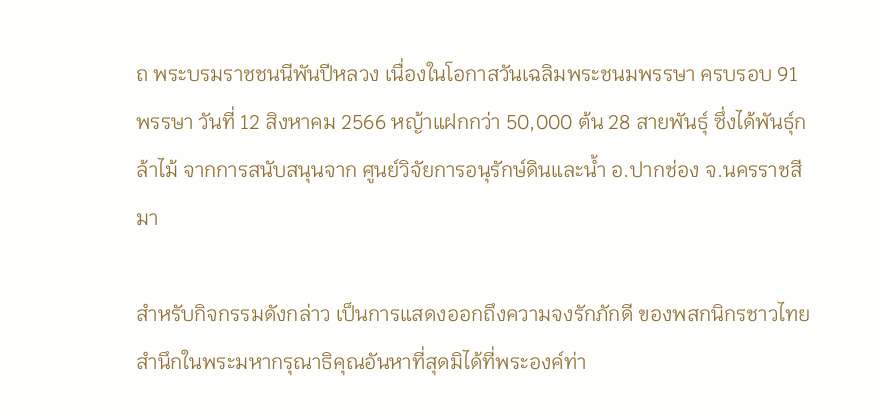ถ พระบรมราชชนนีพันปีหลวง เนื่องในโอกาสวันเฉลิมพระชนมพรรษา ครบรอบ 91 พรรษา วันที่ 12 สิงหาคม 2566 หญ้าแฝกกว่า 50,000 ต้น 28 สายพันธุ์ ซึ่งได้พันธุ์กล้าไม้ จากการสนับสนุนจาก ศูนย์วิจัยการอนุรักษ์ดินและน้ำ อ.ปากช่อง จ.นครราชสีมา

สำหรับกิจกรรมดังกล่าว เป็นการแสดงออกถึงความจงรักภักดี ของพสกนิกรชาวไทย สำนึกในพระมหากรุณาธิคุณอันหาที่สุดมิได้ที่พระองค์ท่า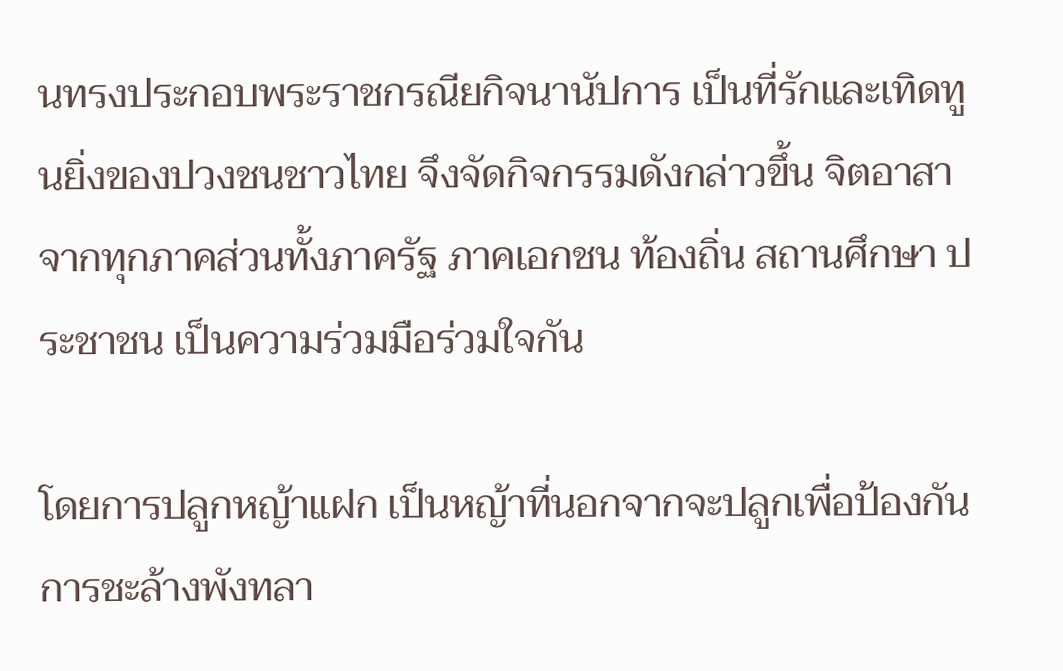นทรงประกอบพระราชกรณียกิจนานัปการ เป็นที่รักและเทิดทูนยิ่งของปวงชนชาวไทย จึงจัดกิจกรรมดังกล่าวขึ้น จิตอาสาจากทุกภาคส่วนทั้งภาครัฐ ภาคเอกชน ท้องถิ่น สถานศึกษา ประชาชน เป็นความร่วมมือร่วมใจกัน

โดยการปลูกหญ้าแฝก เป็นหญ้าที่นอกจากจะปลูกเพื่อป้องกันการชะล้างพังทลา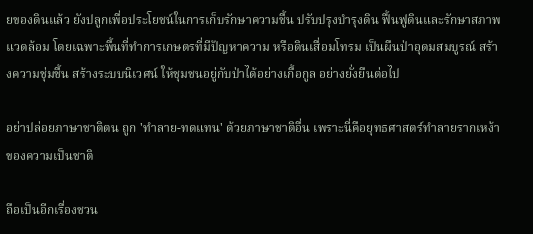ยของดินแล้ว ยังปลูกเพื่อประโยชน์ในการเก็บรักษาความชื้น ปรับปรุงบํารุงดิน ฟื้นฟูดินและรักษาสภาพแวดล้อม โดยเฉพาะพื้นที่ทําการเกษตรที่มีปัญหาความ หรือดินเสื่อมโทรม เป็นผืนป่าอุดมสมบูรณ์ สร้างความชุ่มชื้น สร้างระบบนิเวศน์ ให้ชุมชนอยู่กับป่าได้อย่างเกื้อกูล อย่างยั่งยืนต่อไป

อย่าปล่อยภาษาชาติตน ถูก 'ทำลาย-ทดแทน' ด้วยภาษาชาติอื่น เพราะนี่คือยุทธศาสตร์ทำลายรากเหง้าของความเป็นชาติ

ถือเป็นอีกเรื่องชวน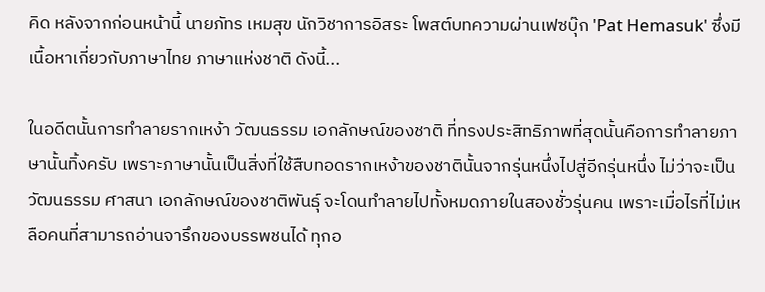คิด หลังจากก่อนหน้านี้ นายภัทร เหมสุข นักวิชาการอิสระ โพสต์บทความผ่านเฟซบุ๊ก 'Pat Hemasuk' ซึ่งมีเนื้อหาเกี่ยวกับภาษาไทย ภาษาแห่งชาติ ดังนี้...

ในอดีตนั้นการทำลายรากเหง้า วัฒนธรรม เอกลักษณ์ของชาติ ที่ทรงประสิทธิภาพที่สุดนั้นคือการทำลายภาษานั้นทิ้งครับ เพราะภาษานั้นเป็นสิ่งที่ใช้สืบทอดรากเหง้าของชาตินั้นจากรุ่นหนึ่งไปสู่อีกรุ่นหนึ่ง ไม่ว่าจะเป็นวัฒนธรรม ศาสนา เอกลักษณ์ของชาติพันธุ์ จะโดนทำลายไปทั้งหมดภายในสองชั่วรุ่นคน เพราะเมื่อไรที่ไม่เหลือคนที่สามารถอ่านจารึกของบรรพชนได้ ทุกอ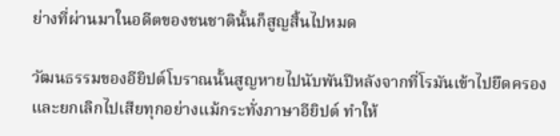ย่างที่ผ่านมาในอดีตของชนชาตินั้นก็สูญสิ้นไปหมด

วัฒนธรรมของอียิปต์โบราณนั้นสูญหายไปนับพันปีหลังจากที่โรมันเข้าไปยึดครองและยกเลิกไปเสียทุกอย่างแม้กระทั่งภาษาอียิปต์ ทำให้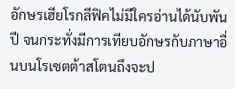อักษรเฮียโรกลีฟิคไม่มีใครอ่านได้นับพันปี จนกระทั่งมีการเทียบอักษรกับภาษาอื่นบนโรเซตต้าสโตนถึงจะป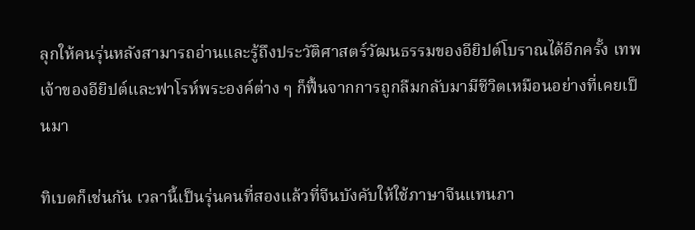ลุกให้คนรุ่นหลังสามารถอ่านและรู้ถึงประวัติศาสตร์วัฒนธรรมของอียิปต์โบราณได้อีกครั้ง เทพเจ้าของอียิปต์และฟาโรห์พระองค์ต่าง ๆ ก็ฟื้นจากการถูกลืมกลับมามีชีวิตเหมือนอย่างที่เคยเป็นมา

ทิเบตก็เช่นกัน เวลานี้เป็นรุ่นคนที่สองแล้วที่จีนบังคับให้ใช้ภาษาจีนแทนภา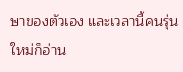ษาของตัวเอง และเวลานี้คนรุ่นใหม่ก็อ่าน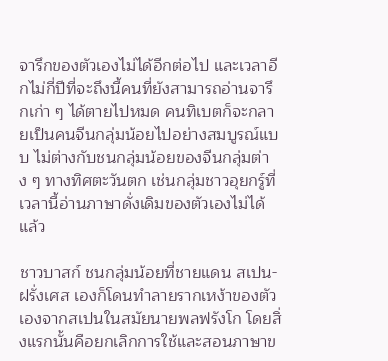จารึกของตัวเองไม่ได้อีกต่อไป และเวลาอีกไม่กี่ปีที่จะถึงนี้คนที่ยังสามารถอ่านจารึกเก่า ๆ ได้ตายไปหมด คนทิเบตก็จะกลายเป็นคนจีนกลุ่มน้อยไปอย่างสมบูรณ์แบบ ไม่ต่างกับชนกลุ่มน้อยของจีนกลุ่มต่าง ๆ ทางทิศตะวันตก เช่นกลุ่มชาวอุยกรู์ที่เวลานี้อ่านภาษาดั่งเดิมของตัวเองไม่ได้แล้ว

ชาวบาสก์ ชนกลุ่มน้อยที่ชายแดน สเปน-ฝรั่งเศส เองก็โดนทำลายรากเหง้าของตัวเองจากสเปนในสมัยนายพลฟรังโก โดยสิ่งแรกนั้นคือยกเลิกการใช้และสอนภาษาข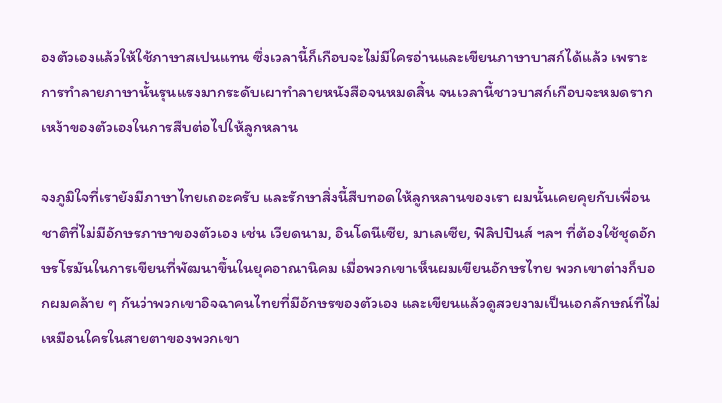องตัวเองแล้วให้ใช้ภาษาสเปนแทน ซึ่งเวลานี้ก็เกือบจะไม่มีใครอ่านและเขียนภาษาบาสก์ได้แล้ว เพราะการทำลายภาษานั้นรุนแรงมากระดับเผาทำลายหนังสือจนหมดสิ้น จนเวลานี้ชาวบาสก์เกือบจะหมดรากเหง้าของตัวเองในการสืบต่อไปให้ลูกหลาน

จงภูมิใจที่เรายังมีภาษาไทยเถอะครับ และรักษาสิ่งนี้สืบทอดให้ลูกหลานของเรา ผมนั้นเคยคุยกับเพื่อนชาติที่ไม่มีอักษรภาษาของตัวเอง เช่น เวียดนาม, อินโดนีเซีย, มาเลเซีย, ฟิลิปปินส์ ฯลฯ ที่ต้องใช้ชุดอักษรโรมันในการเขียนที่พัฒนาขึ้นในยุคอาณานิคม เมื่อพวกเขาเห็นผมเขียนอักษรไทย พวกเขาต่างก็บอกผมคล้าย ๆ กันว่าพวกเขาอิจฉาคนไทยที่มีอักษรของตัวเอง และเขียนแล้วดูสวยงามเป็นเอกลักษณ์ที่ไม่เหมือนใครในสายตาของพวกเขา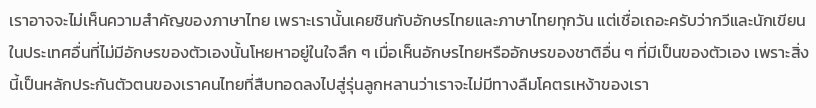เราอาจจะไม่เห็นความสำคัญของภาษาไทย เพราะเรานั้นเคยชินกับอักษรไทยและภาษาไทยทุกวัน แต่เชื่อเถอะครับว่ากวีและนักเขียนในประเทศอื่นที่ไม่มีอักษรของตัวเองนั้นโหยหาอยู่ในใจลึก ๆ เมื่อเห็นอักษรไทยหรืออักษรของชาติอื่น ๆ ที่มีเป็นของตัวเอง เพราะสิ่งนี้เป็นหลักประกันตัวตนของเราคนไทยที่สืบทอดลงไปสู่รุ่นลูกหลานว่าเราจะไม่มีทางลืมโคตรเหง้าของเรา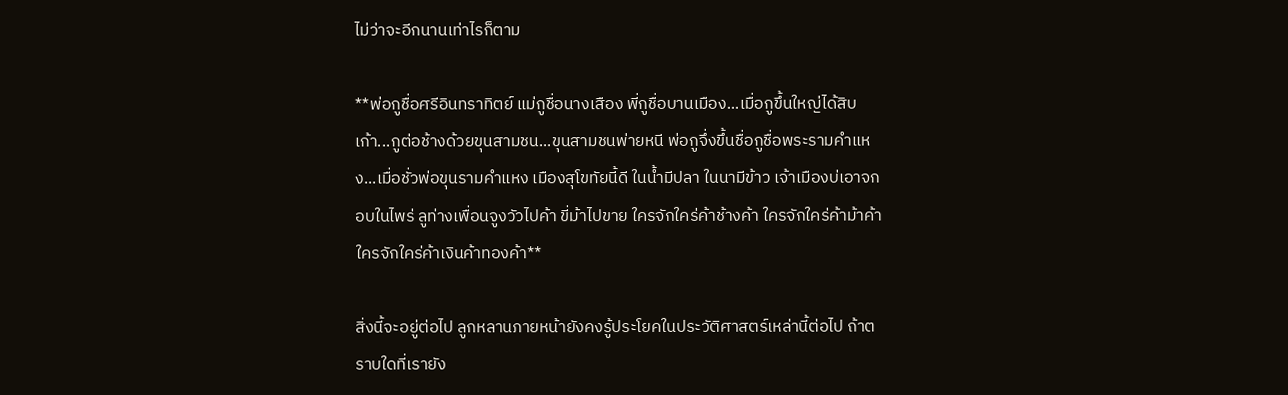ไม่ว่าจะอีกนานเท่าไรก็ตาม

**พ่อกูชื่อศรีอินทราทิตย์ แม่กูชื่อนางเสือง พี่กูชื่อบานเมือง...เมื่อกูขึ้นใหญ่ได้สิบเก้า...กูต่อช้างด้วยขุนสามชน...ขุนสามชนพ่ายหนี พ่อกูจึ่งขึ้นชื่อกูชื่อพระรามคำแหง...เมื่อชั่วพ่อขุนรามคำแหง เมืองสุโขทัยนี้ดี ในน้ำมีปลา ในนามีข้าว เจ้าเมืองบ่เอาจกอบในไพร่ ลูท่างเพื่อนจูงวัวไปค้า ขี่ม้าไปขาย ใครจักใคร่ค้าช้างค้า ใครจักใคร่ค้าม้าค้า ใครจักใคร่ค้าเงินค้าทองค้า**

สิ่งนี้จะอยู่ต่อไป ลูกหลานภายหน้ายังคงรู้ประโยคในประวัติศาสตร์เหล่านี้ต่อไป ถ้าตราบใดที่เรายัง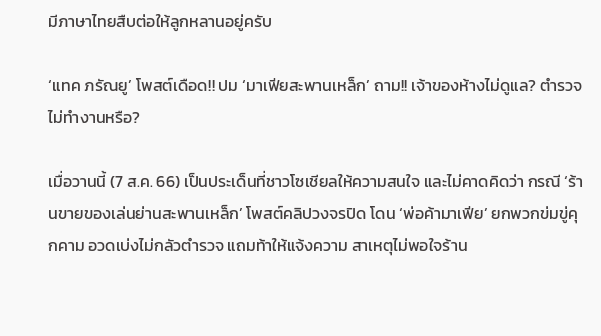มีภาษาไทยสืบต่อให้ลูกหลานอยู่ครับ

‘แทค ภรัณยู’ โพสต์เดือด!! ปม ‘มาเฟียสะพานเหล็ก’ ถาม!! เจ้าของห้างไม่ดูแล? ตำรวจไม่ทำงานหรือ?

เมื่อวานนี้ (7 ส.ค. 66) เป็นประเด็นที่ชาวโซเชียลให้ความสนใจ และไม่คาดคิดว่า กรณี ‘ร้านขายของเล่นย่านสะพานเหล็ก’ โพสต์คลิปวงจรปิด โดน ‘พ่อค้ามาเฟีย’ ยกพวกข่มขู่คุกคาม อวดเบ่งไม่กลัวตำรวจ แถมท้าให้แจ้งความ สาเหตุไม่พอใจร้าน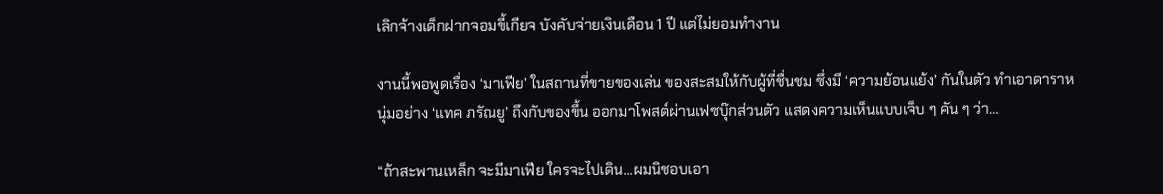เลิกจ้างเด็กฝากจอมขี้เกียจ บังคับจ่ายเงินเดือน 1 ปี แต่ไม่ยอมทำงาน

งานนี้พอพูดเรื่อง ‘มาเฟีย’ ในสถานที่ขายของเล่น ของสะสมให้กับผู้ที่ชื่นชม ซึ่งมี ‘ความย้อนแย้ง’ กันในตัว ทำเอาดาราหนุ่มอย่าง ‘แทค ภรัณยู’ ถึงกับของขึ้น ออกมาโพสต์ผ่านเฟซบุ๊กส่วนตัว แสดงความเห็นแบบเจ็บ ๆ คัน ๆ ว่า…

“ถ้าสะพานเหล็ก จะมีมาเฟีย ใครจะไปเดิน...ผมนิชอบเอา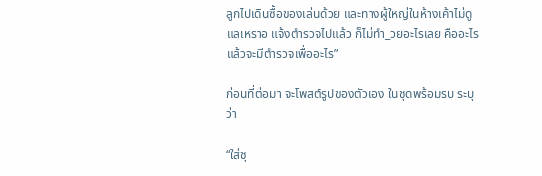ลูกไปเดินซื้อของเล่นด้วย และทางผู้ใหญ่ในห้างเค้าไม่ดูแลเหราอ แจ้งตำรวจไปแล้ว ก็ไม่ทำ_วยอะไรเลย คืออะไร แล้วจะมีตำรวจเพื่ออะไร”

ก่อนที่ต่อมา จะโพสต์รูปของตัวเอง ในชุดพร้อมรบ ระบุว่า

“ใส่ชุ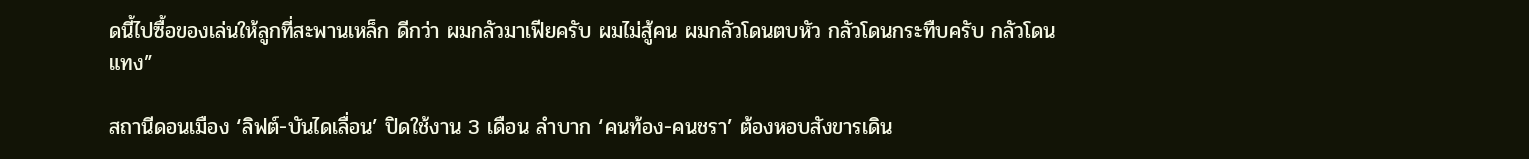ดนี้ไปซื้อของเล่นให้ลูกที่สะพานเหล็ก ดีกว่า ผมกลัวมาเฟียครับ ผมไม่สู้คน ผมกลัวโดนตบหัว กลัวโดนกระทืบครับ กลัวโดนแทง”

สถานีดอนเมือง ‘ลิฟต์-บันไดเลื่อน’ ปิดใช้งาน 3 เดือน ลำบาก ‘คนท้อง-คนชรา’ ต้องหอบสังขารเดิน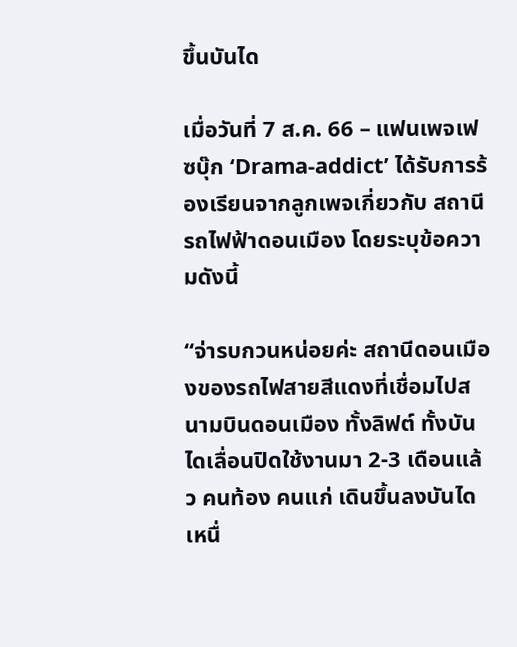ขึ้นบันได

เมื่อวันที่ 7 ส.ค. 66 – แฟนเพจเฟซบุ๊ก ‘Drama-addict’ ได้รับการร้องเรียนจากลูกเพจเกี่ยวกับ สถานีรถไฟฟ้าดอนเมือง โดยระบุข้อความดังนี้

“จ่ารบกวนหน่อยค่ะ สถานีดอนเมืองของรถไฟสายสีแดงที่เชื่อมไปสนามบินดอนเมือง ทั้งลิฟต์ ทั้งบันไดเลื่อนปิดใช้งานมา 2-3 เดือนแล้ว คนท้อง คนแก่ เดินขึ้นลงบันได เหนื่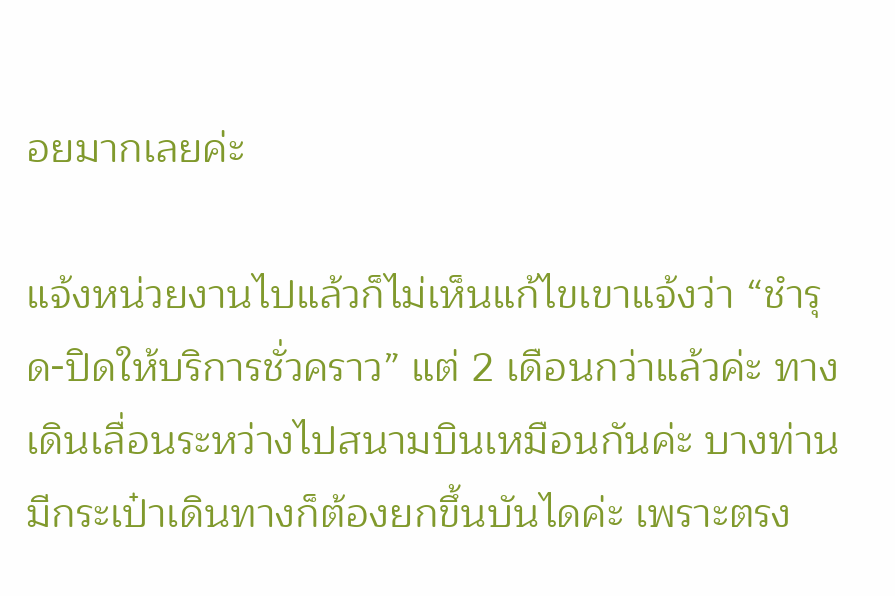อยมากเลยค่ะ

แจ้งหน่วยงานไปแล้วก็ไม่เห็นแก้ไขเขาแจ้งว่า “ชำรุด-ปิดให้บริการชั่วคราว” แต่ 2 เดือนกว่าแล้วค่ะ ทางเดินเลื่อนระหว่างไปสนามบินเหมือนกันค่ะ บางท่านมีกระเป๋าเดินทางก็ต้องยกขึ้นบันไดค่ะ เพราะตรง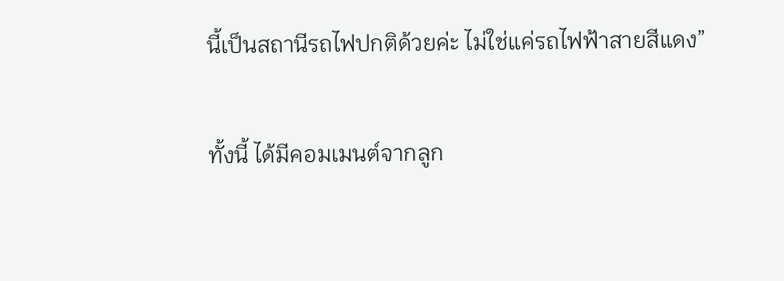นี้เป็นสถานีรถไฟปกติด้วยค่ะ ไม่ใช่แค่รถไฟฟ้าสายสีแดง”

ทั้งนี้ ได้มีคอมเมนต์จากลูก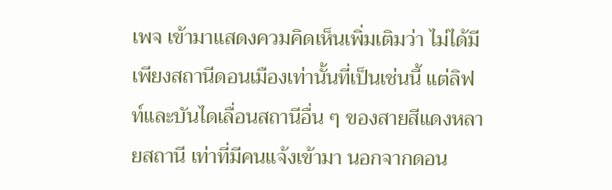เพจ เข้ามาแสดงควมคิดเห็นเพิ่มเติมว่า ไม่ได้มีเพียงสถานีดอนเมืองเท่านั้นที่เป็นเช่นนี้ แต่ลิฟท์และบันไดเลื่อนสถานีอื่น ๆ ของสายสีแดงหลายสถานี เท่าที่มีคนแจ้งเข้ามา นอกจากดอน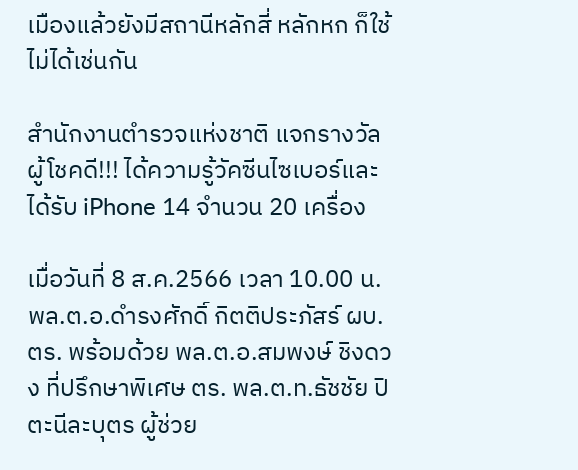เมืองแล้วยังมีสถานีหลักสี่ หลักหก ก็ใช้ไม่ได้เช่นกัน

สำนักงานตำรวจแห่งชาติ แจกรางวัล ผู้โชคดี!!! ได้ความรู้วัคซีนไซเบอร์และได้รับ iPhone 14 จำนวน 20 เครื่อง

เมื่อวันที่ 8 ส.ค.2566 เวลา 10.00 น. พล.ต.อ.ดำรงศักดิ์ กิตติประภัสร์ ผบ.ตร. พร้อมด้วย พล.ต.อ.สมพงษ์ ชิงดวง ที่ปรึกษาพิเศษ ตร. พล.ต.ท.ธัชชัย ปิตะนีละบุตร ผู้ช่วย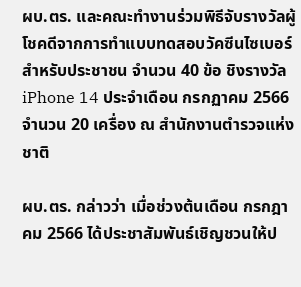ผบ.ตร. และคณะทำงานร่วมพิธีจับรางวัลผู้โชคดีจากการทำแบบทดสอบวัคซีนไซเบอร์ สำหรับประชาชน จำนวน 40 ข้อ ชิงรางวัล iPhone 14 ประจำเดือน กรกฏาคม 2566 จำนวน 20 เครื่อง ณ สำนักงานตำรวจแห่งชาติ

ผบ.ตร. กล่าวว่า เมื่อช่วงต้นเดือน กรกฎาคม 2566 ได้ประชาสัมพันธ์เชิญชวนให้ป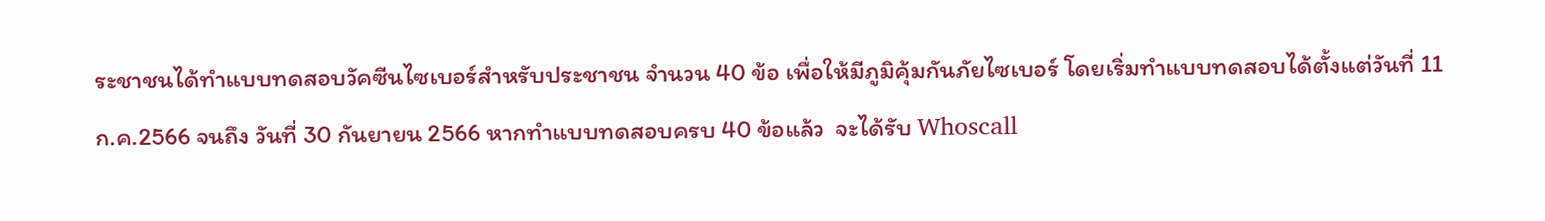ระชาชนได้ทำแบบทดสอบวัคซีนไซเบอร์สำหรับประชาชน จำนวน 40 ข้อ เพื่อให้มีภูมิคุ้มกันภัยไซเบอร์ โดยเริ่มทำแบบทดสอบได้ตั้งแต่วันที่ 11 ก.ค.2566 จนถึง วันที่ 30 กันยายน 2566 หากทำแบบทดสอบครบ 40 ข้อแล้ว  จะได้รับ Whoscall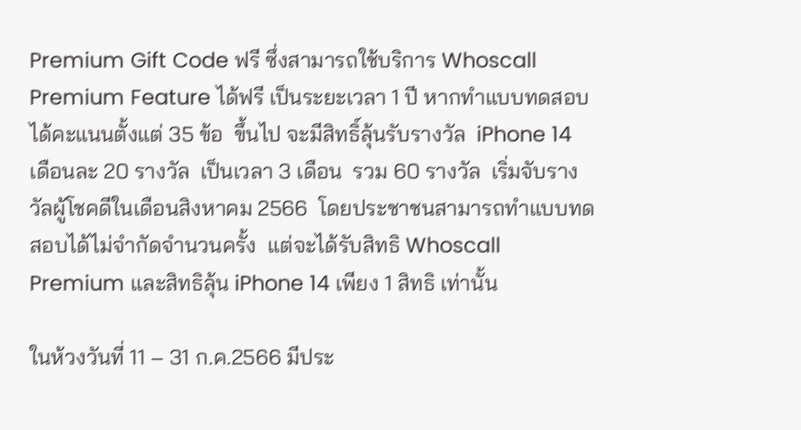Premium Gift Code ฟรี ซึ่งสามารถใช้บริการ Whoscall Premium Feature ได้ฟรี เป็นระยะเวลา 1 ปี หากทำแบบทดสอบได้คะแนนตั้งแต่ 35 ข้อ  ขึ้นไป จะมีสิทธิ์ลุ้นรับรางวัล  iPhone 14  เดือนละ 20 รางวัล  เป็นเวลา 3 เดือน  รวม 60 รางวัล  เริ่มจับรางวัลผู้โชคดีในเดือนสิงหาคม 2566  โดยประชาชนสามารถทำแบบทดสอบได้ไม่จำกัดจำนวนครั้ง  แต่จะได้รับสิทธิ Whoscall Premium และสิทธิลุ้น iPhone 14 เพียง 1 สิทธิ เท่านั้น

ในห้วงวันที่ 11 – 31 ก.ค.2566 มีประ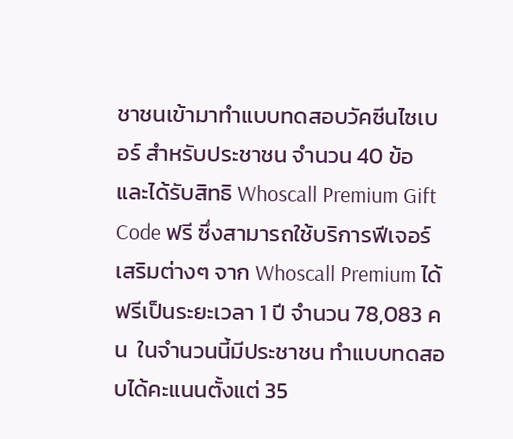ชาชนเข้ามาทำแบบทดสอบวัคซีนไซเบอร์ สำหรับประชาชน จำนวน 40 ข้อ  และได้รับสิทธิ Whoscall Premium Gift Code ฟรี ซึ่งสามารถใช้บริการฟีเจอร์เสริมต่างๆ จาก Whoscall Premium ได้ฟรีเป็นระยะเวลา 1 ปี จำนวน 78,083 คน  ในจำนวนนี้มีประชาชน ทำแบบทดสอบได้คะแนนตั้งแต่ 35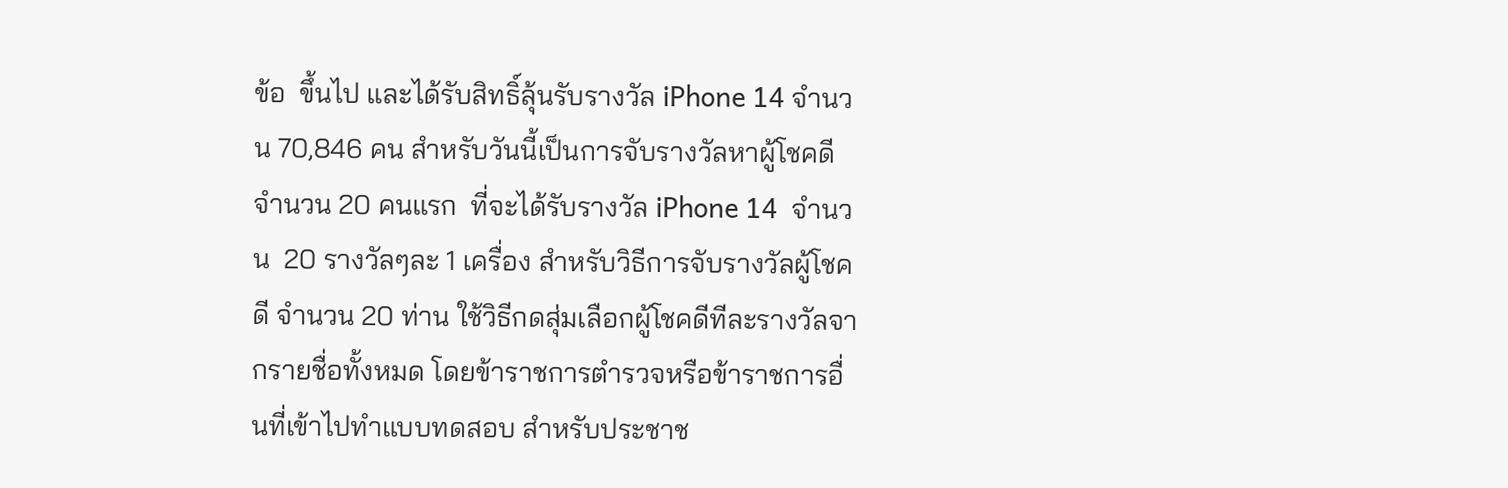ข้อ  ขึ้นไป และได้รับสิทธิ์ลุ้นรับรางวัล iPhone 14 จำนวน 70,846 คน สำหรับวันนี้เป็นการจับรางวัลหาผู้โชคดี จำนวน 20 คนแรก  ที่จะได้รับรางวัล iPhone 14  จำนวน  20 รางวัลๆละ 1 เครื่อง สำหรับวิธีการจับรางวัลผู้โชคดี จำนวน 20 ท่าน ใช้วิธีกดสุ่มเลือกผู้โชคดีทีละรางวัลจากรายชื่อทั้งหมด โดยข้าราชการตำรวจหรือข้าราชการอื่นที่เข้าไปทำแบบทดสอบ สำหรับประชาช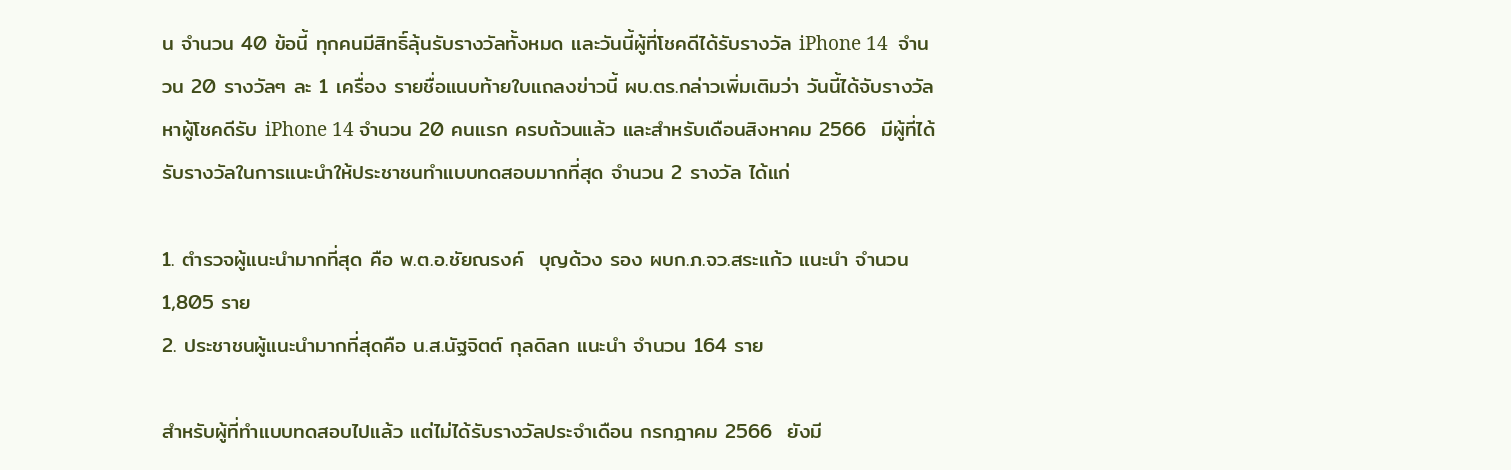น จำนวน 40 ข้อนี้ ทุกคนมีสิทธิ์ลุ้นรับรางวัลทั้งหมด และวันนี้ผู้ที่โชคดีได้รับรางวัล iPhone 14  จำนวน 20 รางวัลๆ ละ 1 เครื่อง รายชื่อแนบท้ายใบแถลงข่าวนี้ ผบ.ตร.กล่าวเพิ่มเติมว่า วันนี้ได้จับรางวัลหาผู้โชคดีรับ iPhone 14 จำนวน 20 คนแรก ครบถ้วนแล้ว และสำหรับเดือนสิงหาคม 2566  มีผู้ที่ได้รับรางวัลในการแนะนำให้ประชาชนทำแบบทดสอบมากที่สุด จำนวน 2 รางวัล ได้แก่

1. ตำรวจผู้แนะนำมากที่สุด คือ พ.ต.อ.ชัยณรงค์  บุญด้วง รอง ผบก.ภ.จว.สระแก้ว แนะนำ จำนวน 1,805 ราย
2. ประชาชนผู้แนะนำมากที่สุดคือ น.ส.นัฐจิตต์ กุลดิลก แนะนำ จำนวน 164 ราย

สำหรับผู้ที่ทำแบบทดสอบไปแล้ว แต่ไม่ได้รับรางวัลประจำเดือน กรกฎาคม 2566  ยังมี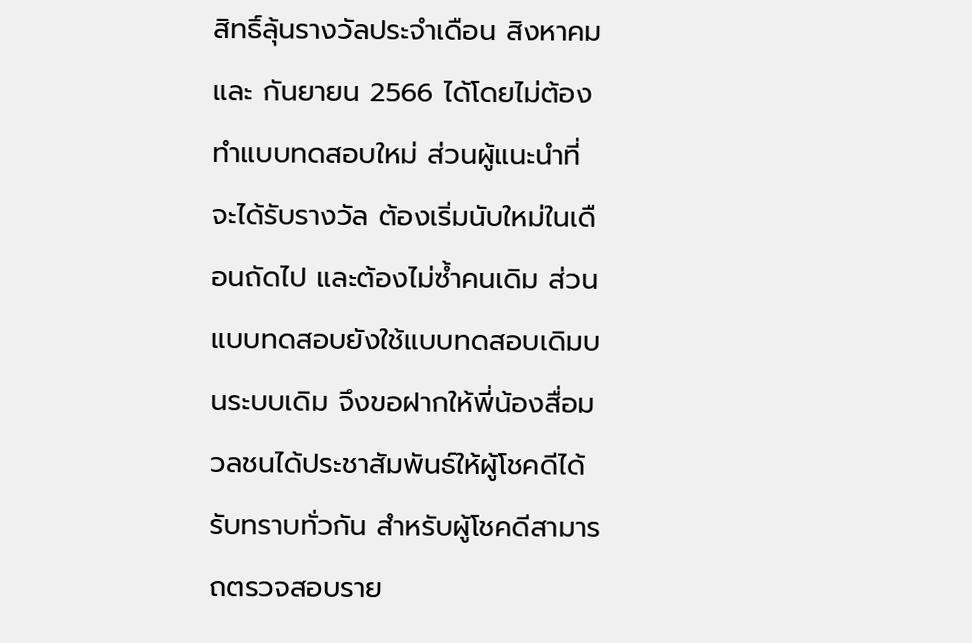สิทธิ์ลุ้นรางวัลประจำเดือน สิงหาคม และ กันยายน 2566 ได้โดยไม่ต้องทำแบบทดสอบใหม่ ส่วนผู้แนะนำที่จะได้รับรางวัล ต้องเริ่มนับใหม่ในเดือนถัดไป และต้องไม่ซ้ำคนเดิม ส่วนแบบทดสอบยังใช้แบบทดสอบเดิมบนระบบเดิม จึงขอฝากให้พี่น้องสื่อมวลชนได้ประชาสัมพันธ์ให้ผู้โชคดีได้รับทราบทั่วกัน สำหรับผู้โชคดีสามารถตรวจสอบราย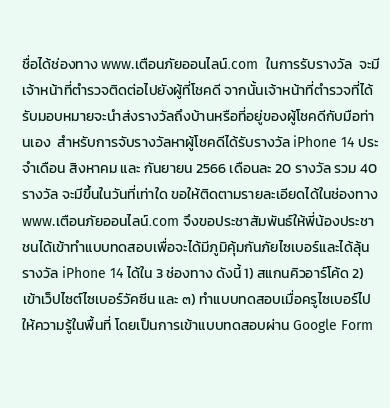ชื่อได้ช่องทาง www.เตือนภัยออนไลน์.com  ในการรับรางวัล  จะมีเจ้าหน้าที่ตำรวจติดต่อไปยังผู้ที่โชคดี จากนั้นเจ้าหน้าที่ตำรวจที่ได้รับมอบหมายจะนำส่งรางวัลถึงบ้านหรือที่อยู่ของผู้โชคดีกับมือท่านเอง  สำหรับการจับรางวัลหาผู้โชคดีได้รับรางวัล iPhone 14 ประจำเดือน สิงหาคม และ กันยายน 2566 เดือนละ 20 รางวัล รวม 40 รางวัล จะมีขึ้นในวันที่เท่าใด ขอให้ติดตามรายละเอียดได้ในช่องทาง  www.เตือนภัยออนไลน์.com จึงขอประชาสัมพันธ์ให้พี่น้องประชาชนได้เข้าทำแบบทดสอบเพื่อจะได้มีภูมิคุ้มกันภัยไซเบอร์และได้ลุ้นรางวัล iPhone 14 ได้ใน 3 ช่องทาง ดังนี้ 1) สแกนคิวอาร์โค้ด 2) เข้าเว็ปไซต์ไซเบอร์วัคซีน และ ๓) ทำแบบทดสอบเมื่อครูไซเบอร์ไปให้ความรู้ในพื้นที่ โดยเป็นการเข้าแบบทดสอบผ่าน Google Form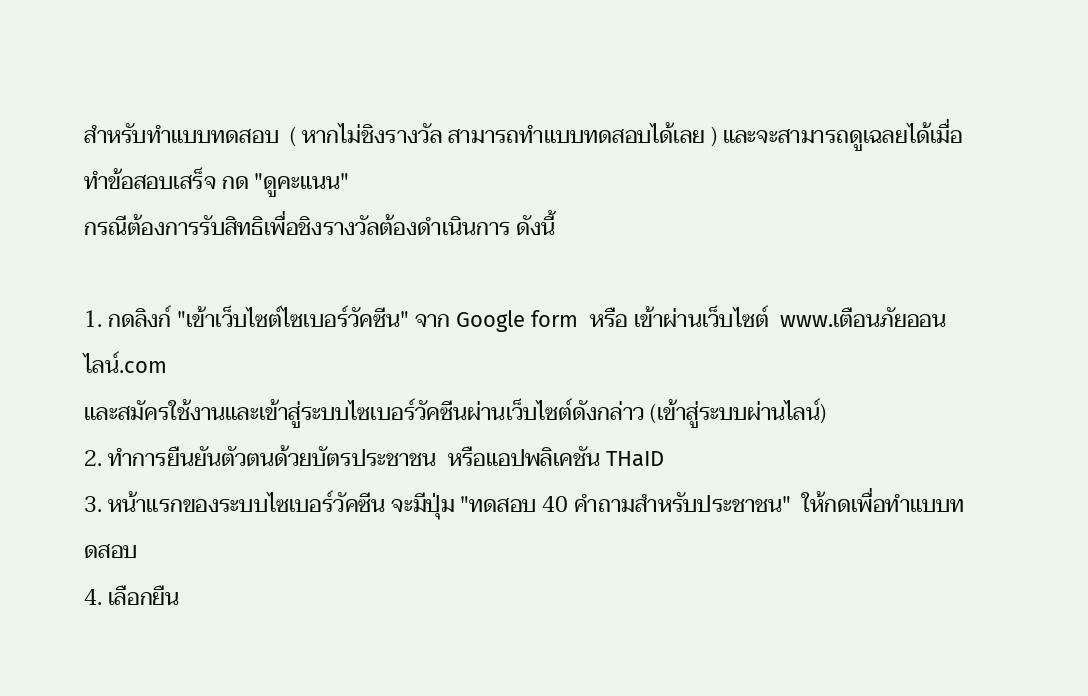สำหรับทำแบบทดสอบ  ( หากไม่ชิงรางวัล สามารถทำแบบทดสอบได้เลย ) และจะสามารถดูเฉลยได้เมื่อทำข้อสอบเสร็จ กด "ดูคะแนน"
กรณีต้องการรับสิทธิเพื่อชิงรางวัลต้องดำเนินการ ดังนี้

1. กดลิงก์ "เข้าเว็บไซต์ไซเบอร์วัคซีน" จาก Google form  หรือ เข้าผ่านเว็บไซต์  www.เตือนภัยออนไลน์.com
และสมัครใช้งานและเข้าสู่ระบบไซเบอร์วัคซีนผ่านเว็บไซต์ดังกล่าว (เข้าสู่ระบบผ่านไลน์)
2. ทำการยืนยันตัวตนด้วยบัตรประชาชน  หรือแอปพลิเคชัน THaID
3. หน้าแรกของระบบไซเบอร์วัคซีน จะมีปุ่ม "ทดสอบ 40 คำถามสำหรับประชาชน"  ให้กดเพื่อทำแบบทดสอบ
4. เลือกยืน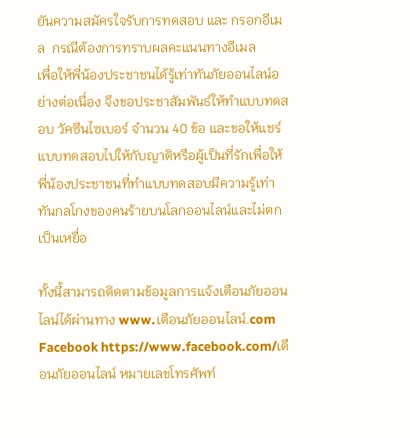ยันความสมัครใจรับการทดสอบ และ กรอกอีเมล  กรณีต้องการทราบผลคะแนนทางอีเมล
เพื่อให้พี่น้องประชาชนได้รู้เท่าทันภัยออนไลน์อย่างต่อเนื่อง จึงขอประชาสัมพันธ์ให้ทำแบบทดสอบ วัคซีนไซเบอร์ จำนวน 40 ข้อ และขอให้แชร์แบบทดสอบไปให้กับญาติหรือผู้เป็นที่รักเพื่อให้พี่น้องประชาชนที่ทำแบบทดสอบมีความรู้เท่าทันกลโกงของคนร้ายบนโลกออนไลน์และไม่ตกเป็นเหยื่อ

ทั้งนี้สามารถติดตามข้อมูลการแจ้งเตือนภัยออนไลน์ได้ผ่านทาง www.เตือนภัยออนไลน์.com Facebook https://www.facebook.com/เตือนภัยออนไลน์ หมายเลขโทรศัพท์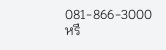081-866-3000 หรื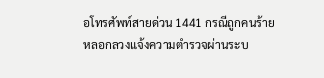อโทรศัพท์สายด่วน 1441 กรณีถูกคนร้ายหลอกลวงแจ้งความตำรวจผ่านระบ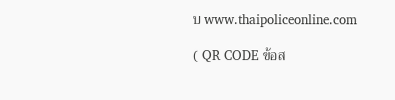บ www.thaipoliceonline.com

( QR CODE ข้อส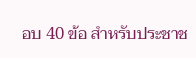อบ 40 ข้อ สำหรับประชาช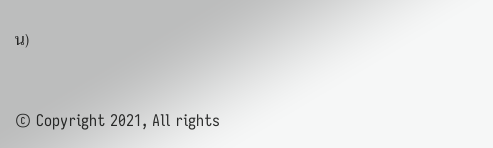น)


© Copyright 2021, All rights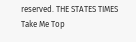reserved. THE STATES TIMES
Take Me Top